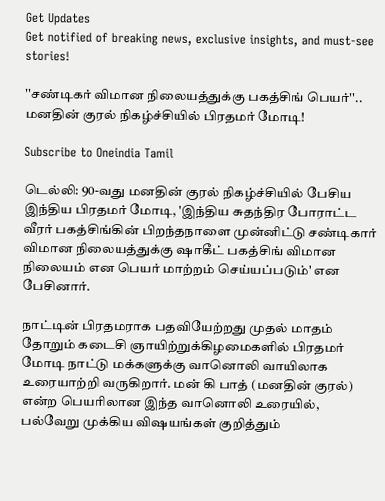Get Updates
Get notified of breaking news, exclusive insights, and must-see stories!

''சண்டிகர் விமான நிலையத்துக்கு பகத்சிங் பெயர்''.. மனதின் குரல் நிகழ்ச்சியில் பிரதமர் மோடி!

Subscribe to Oneindia Tamil

டெல்லி: 90-வது மனதின் குரல் நிகழ்ச்சியில் பேசிய இந்திய பிரதமர் மோடி, 'இந்திய சுதந்திர போராட்ட வீரர் பகத்சிங்கின் பிறந்தநாளை முன்னிட்டு சண்டிகார் விமான நிலையத்துக்கு ஷாகீட் பகத்சிங் விமான நிலையம் என பெயர் மாற்றம் செய்யப்படும்' என பேசினார்.

நாட்டின் பிரதமராக பதவியேற்றது முதல் மாதம் தோறும் கடைசி ஞாயிற்றுக்கிழமைகளில் பிரதமர் மோடி நாட்டு மக்களுக்கு வானொலி வாயிலாக உரையாற்றி வருகிறார். மன் கி பாத் (மனதின் குரல்) என்ற பெயரிலான இந்த வானொலி உரையில், பல்வேறு முக்கிய விஷயங்கள் குறித்தும்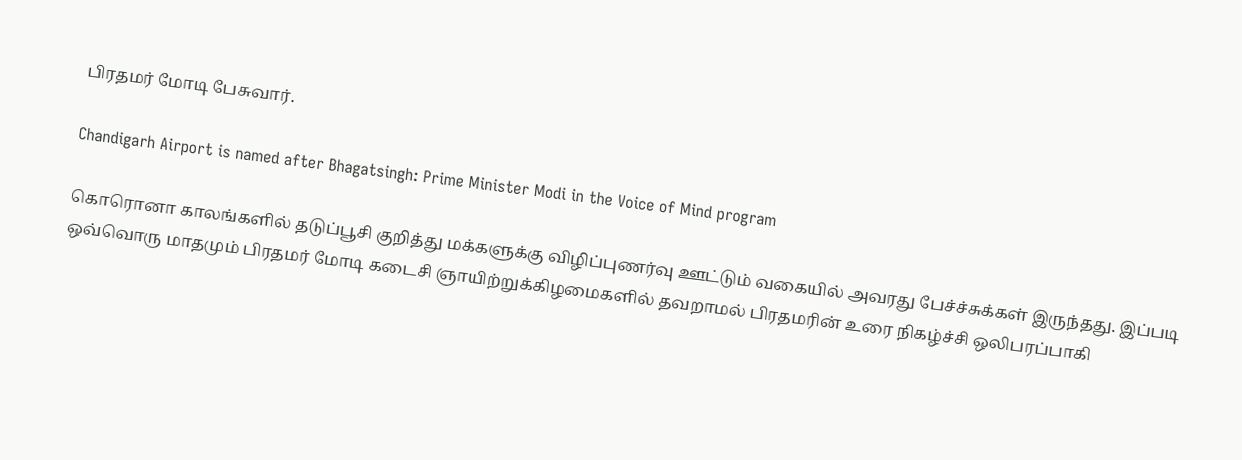பிரதமர் மோடி பேசுவார்.

Chandigarh Airport is named after Bhagatsingh: Prime Minister Modi in the Voice of Mind program

கொரொனா காலங்களில் தடுப்பூசி குறித்து மக்களுக்கு விழிப்புணர்வு ஊட்டும் வகையில் அவரது பேச்ச்சுக்கள் இருந்தது. இப்படி ஒவ்வொரு மாதமும் பிரதமர் மோடி கடைசி ஞாயிற்றுக்கிழமைகளில் தவறாமல் பிரதமரின் உரை நிகழ்ச்சி ஒலிபரப்பாகி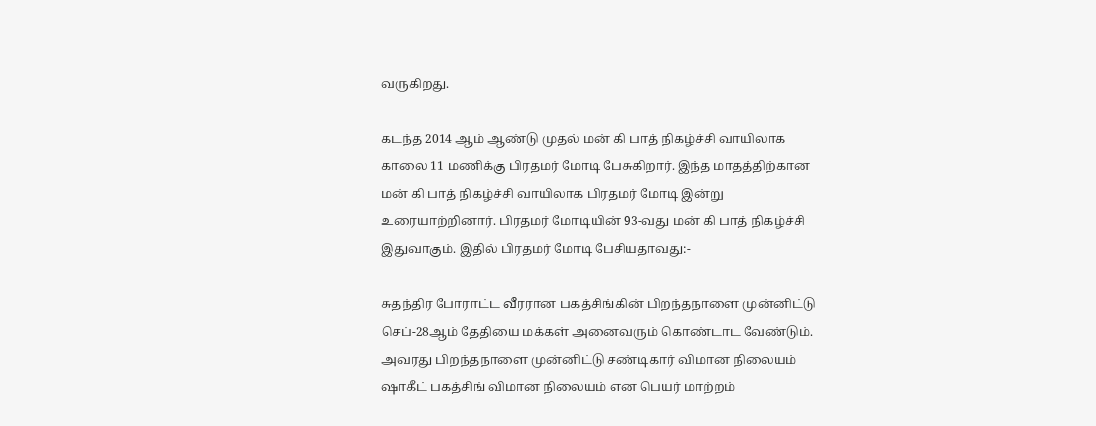வருகிறது.

கடந்த 2014 ஆம் ஆண்டு முதல் மன் கி பாத் நிகழ்ச்சி வாயிலாக காலை 11 மணிக்கு பிரதமர் மோடி பேசுகிறார். இந்த மாதத்திற்கான மன் கி பாத் நிகழ்ச்சி வாயிலாக பிரதமர் மோடி இன்று உரையாற்றினார். பிரதமர் மோடியின் 93-வது மன் கி பாத் நிகழ்ச்சி இதுவாகும். இதில் பிரதமர் மோடி பேசியதாவது:-

சுதந்திர போராட்ட வீரரான பகத்சிங்கின் பிறந்தநாளை முன்னிட்டு செப்-28ஆம் தேதியை மக்கள் அனைவரும் கொண்டாட வேண்டும். அவரது பிறந்தநாளை முன்னிட்டு சண்டிகார் விமான நிலையம் ஷாகீட் பகத்சிங் விமான நிலையம் என பெயர் மாற்றம்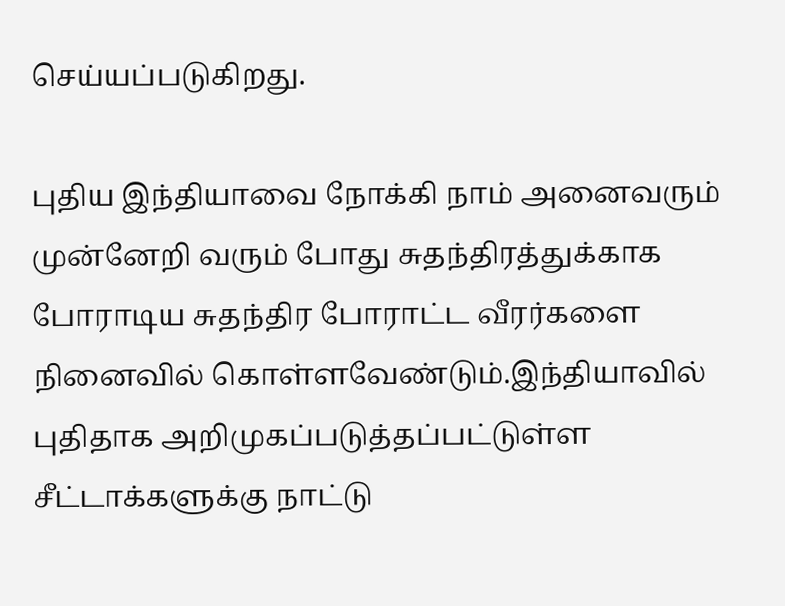செய்யப்படுகிறது.

புதிய இந்தியாவை நோக்கி நாம் அனைவரும் முன்னேறி வரும் போது சுதந்திரத்துக்காக போராடிய சுதந்திர போராட்ட வீரர்களை நினைவில் கொள்ளவேண்டும்.இந்தியாவில் புதிதாக அறிமுகப்படுத்தப்பட்டுள்ள சீட்டாக்களுக்கு நாட்டு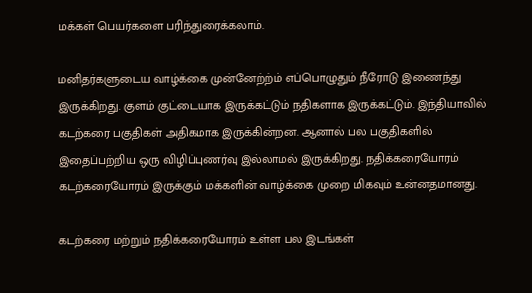மக்கள் பெயர்களை பரிந்துரைக்கலாம்.

மனிதர்களுடைய வாழ்க்கை முன்னேற்ற்ம் எப்பொழுதும் நீரோடு இணைந்து இருக்கிறது. குளம் குட்டையாக இருக்கட்டும் நதிகளாக இருக்கட்டும். இந்தியாவில் கடற்கரை பகுதிகள் அதிகமாக இருக்கின்றன. ஆனால் பல பகுதிகளில் இதைப்பற்றிய ஒரு விழிப்புணர்வு இல்லாமல் இருக்கிறது. நதிக்கரையோரம் கடற்கரையோரம் இருக்கும் மக்களின் வாழ்க்கை முறை மிகவும் உன்னதமானது.

கடற்கரை மற்றும் நதிக்கரையோரம் உள்ள பல இடங்கள்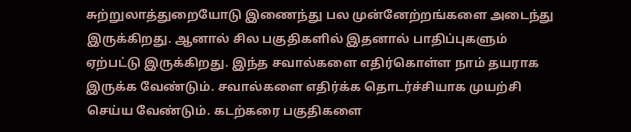சுற்றுலாத்துறையோடு இணைந்து பல முன்னேற்றங்களை அடைந்து இருக்கிறது. ஆனால் சில பகுதிகளில் இதனால் பாதிப்புகளும் ஏற்பட்டு இருக்கிறது. இந்த சவால்களை எதிர்கொள்ள நாம் தயராக இருக்க வேண்டும். சவால்களை எதிர்க்க தொடர்ச்சியாக முயற்சி செய்ய வேண்டும். கடற்கரை பகுதிகளை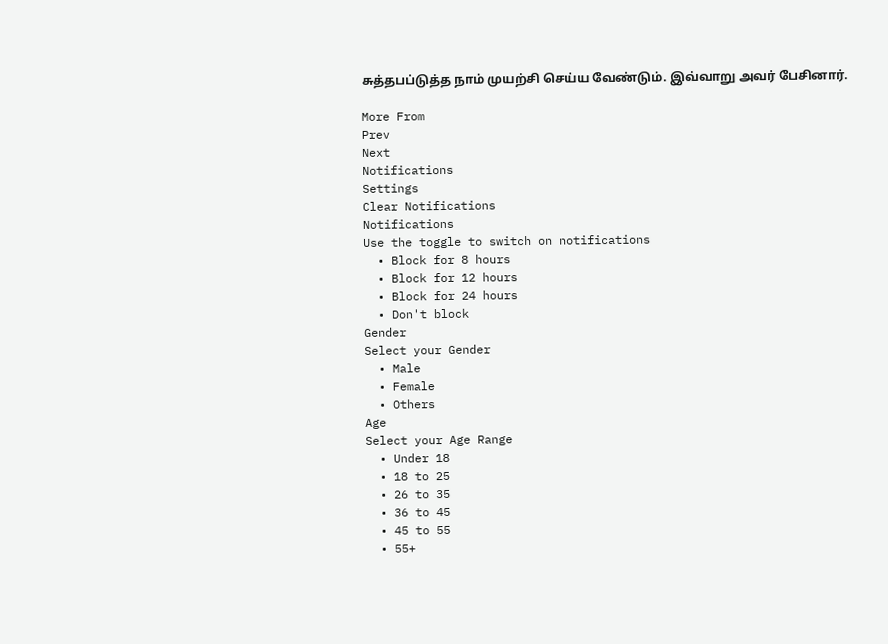சுத்தபப்டுத்த நாம் முயற்சி செய்ய வேண்டும். இவ்வாறு அவர் பேசினார்.

More From
Prev
Next
Notifications
Settings
Clear Notifications
Notifications
Use the toggle to switch on notifications
  • Block for 8 hours
  • Block for 12 hours
  • Block for 24 hours
  • Don't block
Gender
Select your Gender
  • Male
  • Female
  • Others
Age
Select your Age Range
  • Under 18
  • 18 to 25
  • 26 to 35
  • 36 to 45
  • 45 to 55
  • 55+